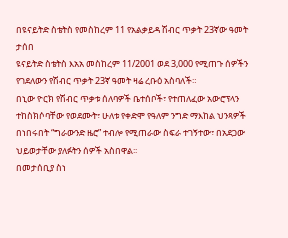በዩናይትድ ስቴትስ የመስከረም 11 የአልቃይዳ ሽብር ጥቃት 23ኛው ዓመት ታሰበ
ዩናይትድ ስቴትስ እአአ መስከረም 11/2001 ወደ 3,000 የሚጠጉ ሰዎችን የገደለውን የሽብር ጥቃት 23ኛ ዓመት ዛሬ ረቡዕ አስባለች።
በኒው ዮርክ የሽብር ጥቃቱ ሰለባዎች ቤተሰቦች፣ የተጠለፈው አውሮፕላን ተከስክሶባቸው የወደሙት፣ ሁለቱ የቀድሞ የዓለም ንግድ ማእከል ህንጻዎች በነበሩበት “ግራውንድ ዜሮ” ተብሎ የሚጠራው ስፍራ ተገኝተው፣ በአደጋው ህይወታቸው ያለፉትን ሰዎች አስበዋል፡፡
በመታሰቢያ ስነ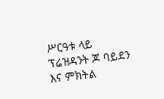ሥርዓቱ ላይ ፕሬዝዳንት ጆ ባይደን እና ምክትል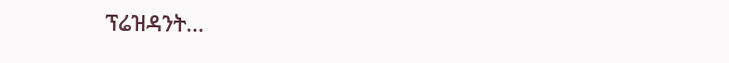ፕሬዝዳንት...